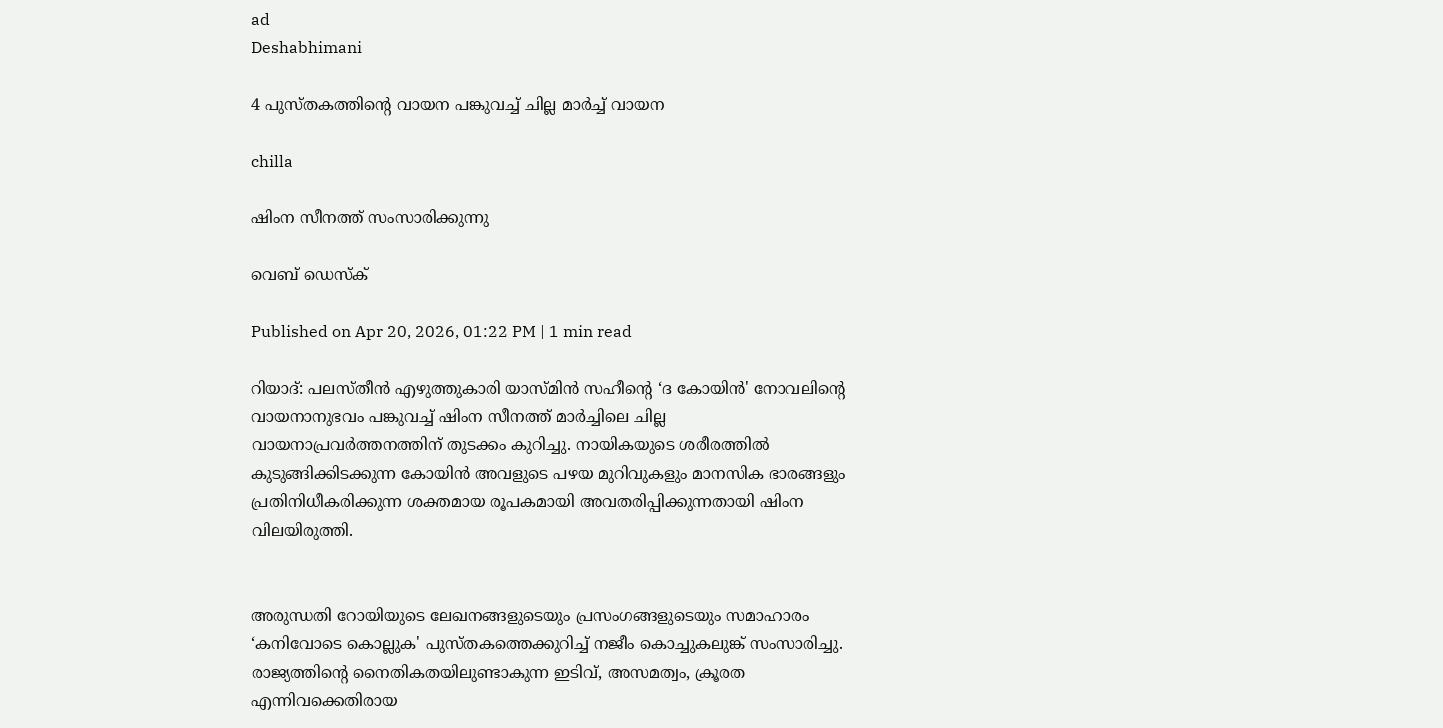ad
Deshabhimani

4 പുസ്‌തകത്തിന്റെ വായന പങ്കുവച്ച് ചില്ല മാർച്ച്‌ വായന

chilla

ഷിംന സീനത്ത് സംസാരിക്കുന്നു

വെബ് ഡെസ്ക്

Published on Apr 20, 2026, 01:22 PM | 1 min read

റിയാദ്: പലസ്‌തീൻ എഴുത്തുകാരി യാസ്‌മിൻ സഹീന്റെ ‘ദ കോയിൻ' നോവലിന്റെ വായനാനുഭവം പങ്കുവച്ച്‌ ഷിംന സീനത്ത് മാർച്ചിലെ ചില്ല വായനാപ്രവർത്തനത്തിന്‌ തുടക്കം കുറിച്ചു. നായികയുടെ ശരീരത്തിൽ കുടുങ്ങിക്കിടക്കുന്ന കോയിൻ അവളുടെ പഴയ മുറിവുകളും മാനസിക ഭാരങ്ങളും പ്രതിനിധീകരിക്കുന്ന ശക്തമായ രൂപകമായി അവതരിപ്പിക്കുന്നതായി ഷിംന വിലയിരുത്തി.


അരുന്ധതി റോയിയുടെ ലേഖനങ്ങളുടെയും പ്രസംഗങ്ങളുടെയും സമാഹാരം ‘കനിവോടെ കൊല്ലുക' പുസ്‌തകത്തെക്കുറിച്ച് നജീം കൊച്ചുകലുങ്ക് സംസാരിച്ചു. രാജ്യത്തിന്റെ നൈതികതയിലുണ്ടാകുന്ന ഇടിവ്, അസമത്വം, ക്രൂരത എന്നിവക്കെതിരായ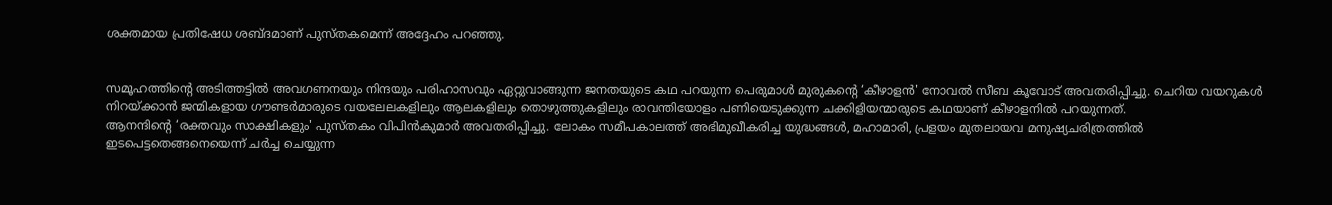ശക്തമായ പ്രതിഷേധ ശബ്ദമാണ്‌ പുസ്‌തകമെന്ന് അദ്ദേഹം പറഞ്ഞു.


സമൂഹത്തിന്റെ അടിത്തട്ടിൽ അവഗണനയും നിന്ദയും പരിഹാസവും ഏറ്റുവാങ്ങുന്ന ജനതയുടെ കഥ പറയുന്ന പെരുമാൾ മുരുകന്റെ ‘കീഴാളൻ' നോവൽ സീബ കൂവോട് അവതരിപ്പിച്ചു. ചെറിയ വയറുകൾ നിറയ്ക്കാൻ ജന്മികളായ ഗൗണ്ടർമാരുടെ വയലേലകളിലും ആലകളിലും തൊഴുത്തുകളിലും രാവന്തിയോളം പണിയെടുക്കുന്ന ചക്കിളിയന്മാരുടെ കഥയാണ് കീഴാളനിൽ പറയുന്നത്.
ആനന്ദിന്റെ ‘രക്തവും സാക്ഷികളും' പുസ്തകം വിപിൻകുമാർ അവതരിപ്പിച്ചു. ലോകം സമീപകാലത്ത് അഭിമുഖീകരിച്ച യുദ്ധങ്ങൾ, മഹാമാരി, പ്രളയം മുതലായവ മനുഷ്യചരിത്രത്തിൽ ഇടപെട്ടതെങ്ങനെയെന്ന് ചർച്ച ചെയ്യുന്ന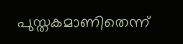പുസ്തകമാണിതെന്ന്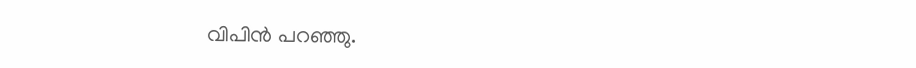വിപിൻ പറഞ്ഞു.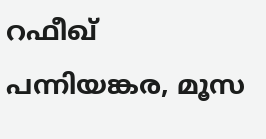റഫീഖ് പന്നിയങ്കര, മൂസ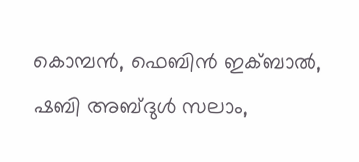കൊമ്പൻ, ഫെബിൻ ഇക്ബാൽ, ഷബി അബ്ദുൾ സലാം,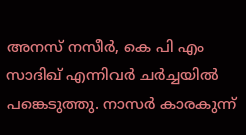അനസ് നസീർ, കെ പി എം സാദിഖ് എന്നിവർ ചർച്ചയിൽ പങ്കെടുത്തു. നാസർ കാരകുന്ന്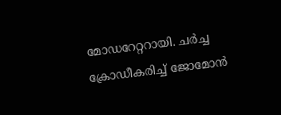മോഡറേറ്ററായി. ചർച്ച ക്രോഡീകരിച്ച് ജോമോൻ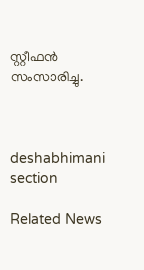സ്റ്റീഫൻ സംസാരിച്ചു.



deshabhimani section

Related News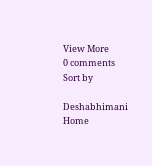View More
0 comments
Sort by

Deshabhimani
Home